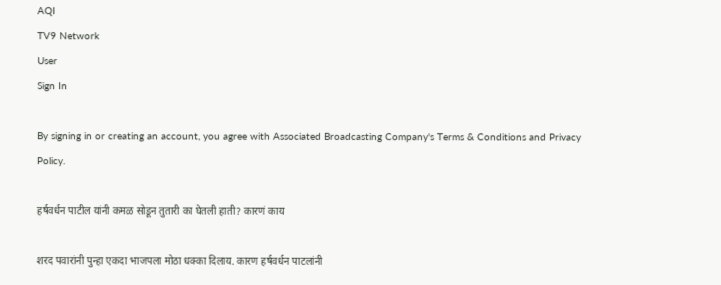AQI
TV9 Network
User
Sign In

By signing in or creating an account, you agree with Associated Broadcasting Company's Terms & Conditions and Privacy Policy.

हर्षवर्धन पाटील यांनी कमळ सोडून तुतारी का घेतली हाती? कारणं काय

शरद पवारांनी पुन्हा एकदा भाजपला मोठा धक्का दिलाय. कारण हर्षवर्धन पाटलांनी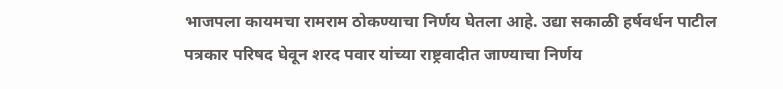भाजपला कायमचा रामराम ठोकण्याचा निर्णय घेतला आहे. उद्या सकाळी हर्षवर्धन पाटील पत्रकार परिषद घेवून शरद पवार यांच्या राष्ट्रवादीत जाण्याचा निर्णय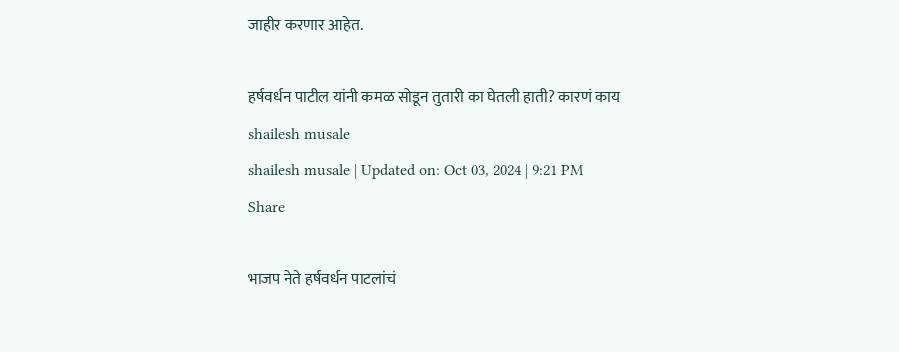जाहीर करणार आहेत.

हर्षवर्धन पाटील यांनी कमळ सोडून तुतारी का घेतली हाती? कारणं काय
shailesh musale
shailesh musale | Updated on: Oct 03, 2024 | 9:21 PM
Share

भाजप नेते हर्षवर्धन पाटलांचं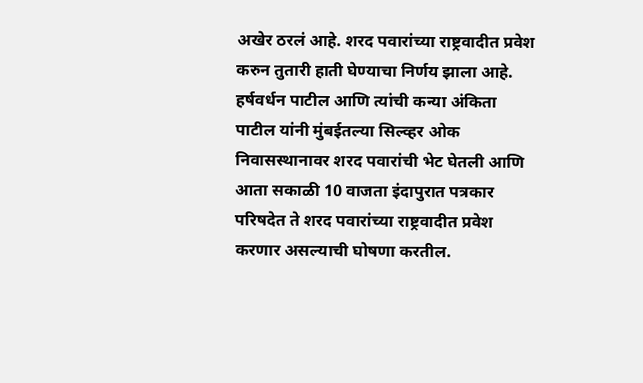अखेर ठरलं आहे. शरद पवारांच्या राष्ट्रवादीत प्रवेश करुन तुतारी हाती घेण्याचा निर्णय झाला आहे. हर्षवर्धन पाटील आणि त्यांची कन्या अंकिता पाटील यांनी मुंबईतल्या सिल्व्हर ओक निवासस्थानावर शरद पवारांची भेट घेतली आणि आता सकाळी 10 वाजता इंदापुरात पत्रकार परिषदेत ते शरद पवारांच्या राष्ट्रवादीत प्रवेश करणार असल्याची घोषणा करतील.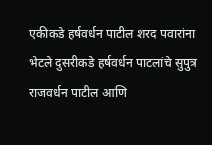एकीकडे हर्षवर्धन पाटील शरद पवारांना भेटले दुसरीकडे हर्षवर्धन पाटलांचे सुपुत्र राजवर्धन पाटील आणि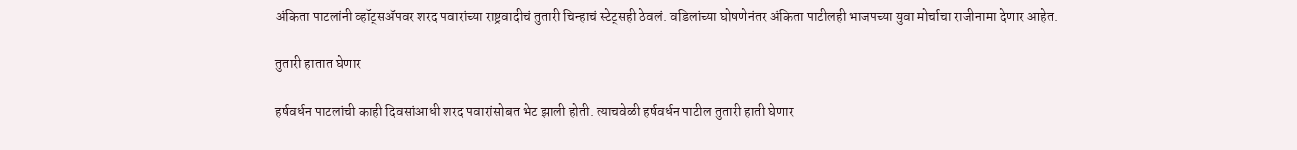अंकिता पाटलांनी व्हॉट्सॲपवर शरद पवारांच्या राष्ट्रवादीचं तुतारी चिन्हाचं स्टेट्सही ठेवलं. वडिलांच्या घोषणेनंतर अंकिता पाटीलही भाजपच्या युवा मोर्चाचा राजीनामा देणार आहेत.

तुतारी हातात घेणार

हर्षवर्धन पाटलांची काही दिवसांआधी शरद पवारांसोबत भेट झाली होती. त्याचवेळी हर्षवर्धन पाटील तुतारी हाती घेणार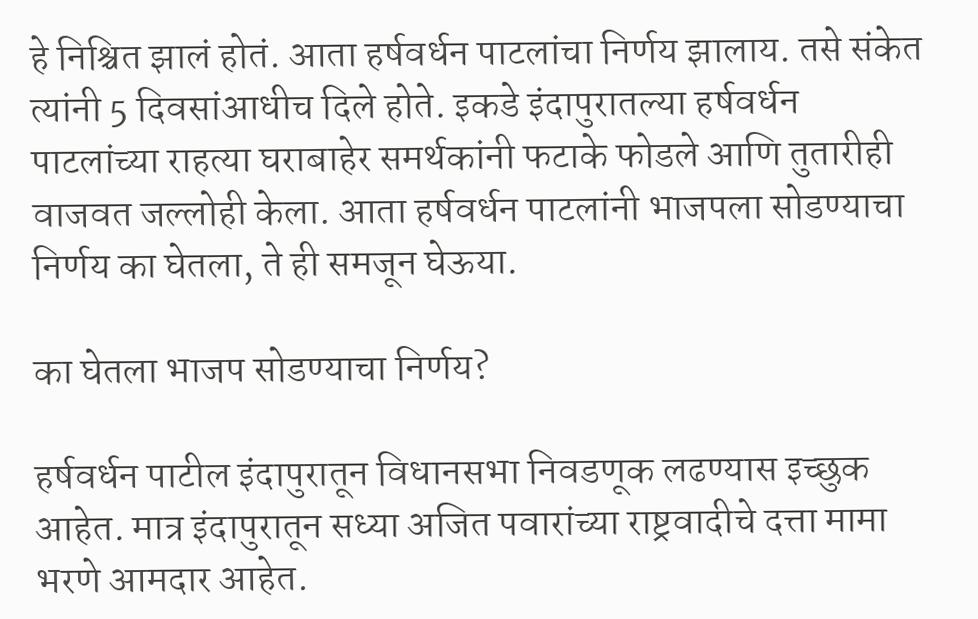हे निश्चित झालं होतं. आता हर्षवर्धन पाटलांचा निर्णय झालाय. तसे संकेत त्यांनी 5 दिवसांआधीच दिले होते. इकडे इंदापुरातल्या हर्षवर्धन पाटलांच्या राहत्या घराबाहेर समर्थकांनी फटाके फोडले आणि तुतारीही वाजवत जल्लोही केला. आता हर्षवर्धन पाटलांनी भाजपला सोडण्याचा निर्णय का घेतला, ते ही समजून घेऊया.

का घेतला भाजप सोडण्याचा निर्णय?

हर्षवर्धन पाटील इंदापुरातून विधानसभा निवडणूक लढण्यास इच्छुक आहेत. मात्र इंदापुरातून सध्या अजित पवारांच्या राष्ट्रवादीचे दत्ता मामा भरणे आमदार आहेत.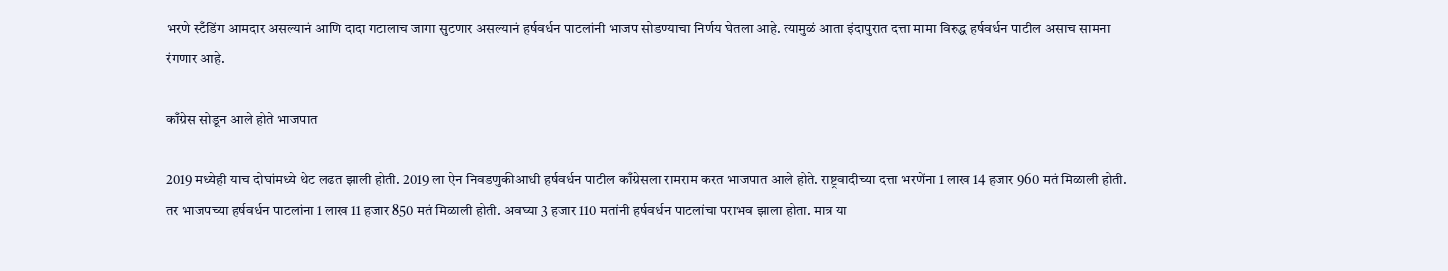भरणे स्टँडिंग आमदार असल्यानं आणि दादा गटालाच जागा सुटणार असल्यानं हर्षवर्धन पाटलांनी भाजप सोडण्याचा निर्णय घेतला आहे. त्यामुळं आता इंदापुरात दत्ता मामा विरुद्ध हर्षवर्धन पाटील असाच सामना रंगणार आहे.

काँग्रेस सोडून आले होते भाजपात

2019 मध्येही याच दोघांमध्ये थेट लढत झाली होती. 2019 ला ऐन निवडणुकीआधी हर्षवर्धन पाटील काँग्रेसला रामराम करत भाजपात आले होते. राष्ट्रवादीच्या दत्ता भरणेंना 1 लाख 14 हजार 960 मतं मिळाली होती. तर भाजपच्या हर्षवर्धन पाटलांना 1 लाख 11 हजार 850 मतं मिळाली होती. अवघ्या 3 हजार 110 मतांनी हर्षवर्धन पाटलांचा पराभव झाला होता. मात्र या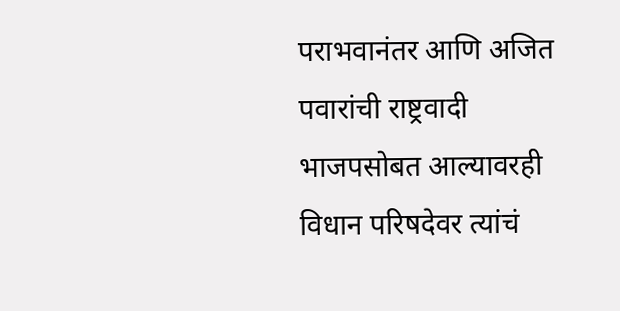पराभवानंतर आणि अजित पवारांची राष्ट्रवादी भाजपसोबत आल्यावरही विधान परिषदेवर त्यांचं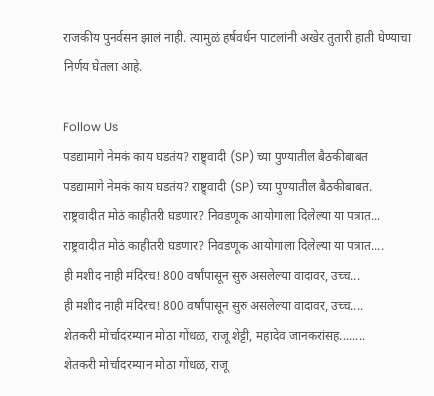राजकीय पुनर्वसन झालं नाही. त्यामुळं हर्षवर्धन पाटलांनी अखेर तुतारी हाती घेण्याचा निर्णय घेतला आहे.

Follow Us
पडद्यामागे नेमकं काय घडतंय? राष्ट्र्वादी (SP) च्या पुण्यातील बैठकीबाबत
पडद्यामागे नेमकं काय घडतंय? राष्ट्र्वादी (SP) च्या पुण्यातील बैठकीबाबत.
राष्ट्रवादीत मोठं काहीतरी घडणार? निवडणूक आयोगाला दिलेल्या या पत्रात...
राष्ट्रवादीत मोठं काहीतरी घडणार? निवडणूक आयोगाला दिलेल्या या पत्रात....
ही मशीद नाही मंदिरच! 800 वर्षांपासून सुरु असलेल्या वादावर, उच्च...
ही मशीद नाही मंदिरच! 800 वर्षांपासून सुरु असलेल्या वादावर, उच्च....
शेतकरी मोर्चादरम्यान मोठा गोंधळ, राजू शेट्टी, महादेव जानकरांसह........
शेतकरी मोर्चादरम्यान मोठा गोंधळ, राजू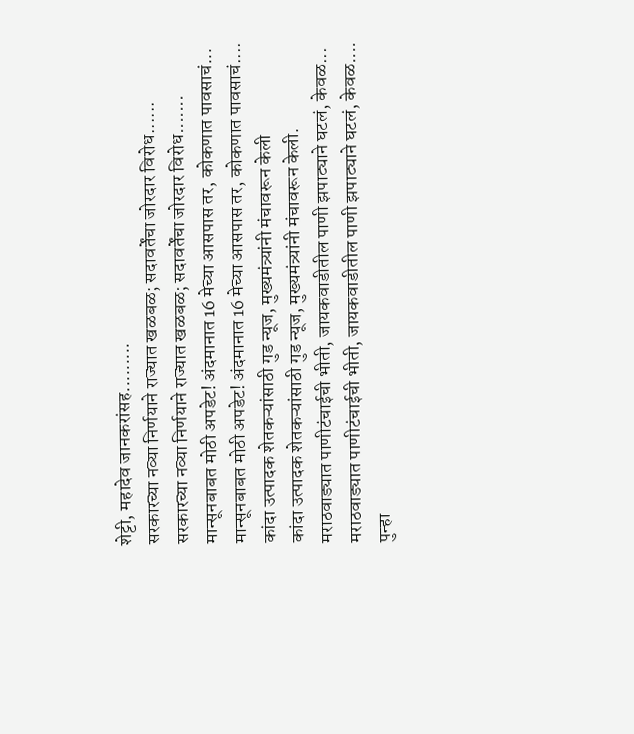शेट्टी, महादेव जानकरांसह.........
सरकारच्या नव्या निर्णयाने राज्यात खळबळ; सदावर्तेंचा जोरदार विरोध......
सरकारच्या नव्या निर्णयाने राज्यात खळबळ; सदावर्तेंचा जोरदार विरोध.......
मान्सूनबाबत मोठी अपडेट! अंदमानात 16 मेच्या आसपास तर, कोकणात पावसाचं...
मान्सूनबाबत मोठी अपडेट! अंदमानात 16 मेच्या आसपास तर, कोकणात पावसाचं....
कांदा उत्पादक शेतकऱ्यांसाठी गुड न्यूज, मुख्यमंत्र्यांनी मंचावरून केली
कांदा उत्पादक शेतकऱ्यांसाठी गुड न्यूज, मुख्यमंत्र्यांनी मंचावरून केली.
मराठवाड्यात पाणीटंचाईची भीती, जायकवाडीतील पाणी झपाट्याने घटलं, केवळ...
मराठवाड्यात पाणीटंचाईची भीती, जायकवाडीतील पाणी झपाट्याने घटलं, केवळ....
पुन्हा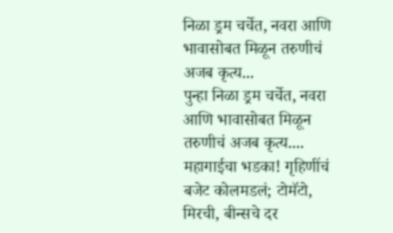निळा ड्रम चर्चेत, नवरा आणि भावासोबत मिळून तरुणीचं अजब कृत्य...
पुन्हा निळा ड्रम चर्चेत, नवरा आणि भावासोबत मिळून तरुणीचं अजब कृत्य....
महागाईचा भडका! गृहिणींचं बजेट कोलमडलं; टोमॅटो, मिरची, बीन्सचे दर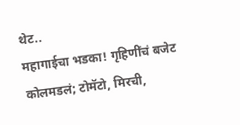थेट..
महागाईचा भडका! गृहिणींचं बजेट कोलमडलं; टोमॅटो, मिरची,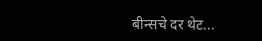बीन्सचे दर थेट...